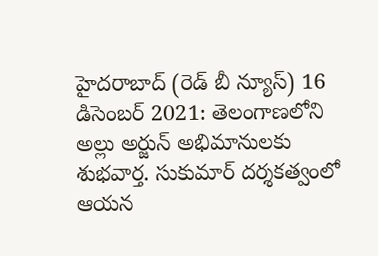హైదరాబాద్ (రెడ్ బీ న్యూస్) 16 డిసెంబర్ 2021: తెలంగాణలోని అల్లు అర్జున్ అభిమానులకు శుభవార్త. సుకుమార్ దర్శకత్వంలో ఆయన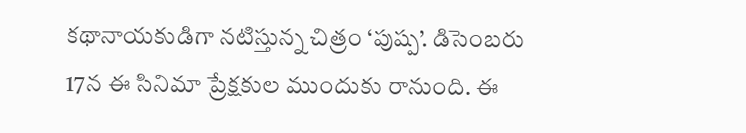కథానాయకుడిగా నటిస్తున్న చిత్రం ‘పుష్ప’. డిసెంబరు 17న ఈ సినిమా ప్రేక్షకుల ముందుకు రానుంది. ఈ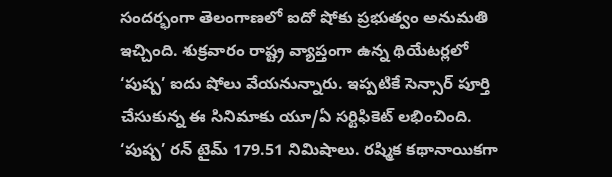సందర్భంగా తెలంగాణలో ఐదో షోకు ప్రభుత్వం అనుమతి ఇచ్చింది. శుక్రవారం రాష్ట్ర వ్యాప్తంగా ఉన్న థియేటర్లలో ‘పుష్ప’ ఐదు షోలు వేయనున్నారు. ఇప్పటికే సెన్సార్ పూర్తి చేసుకున్న ఈ సినిమాకు యూ/ఏ సర్టిఫికెట్ లభించింది. ‘పుష్ప’ రన్ టైమ్ 179.51 నిమిషాలు. రష్మిక కథానాయికగా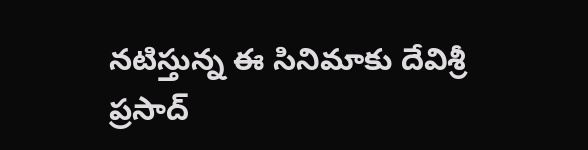నటిస్తున్న ఈ సినిమాకు దేవిశ్రీ ప్రసాద్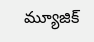మ్యూజిక్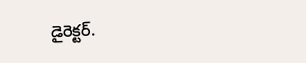డైరెక్టర్.